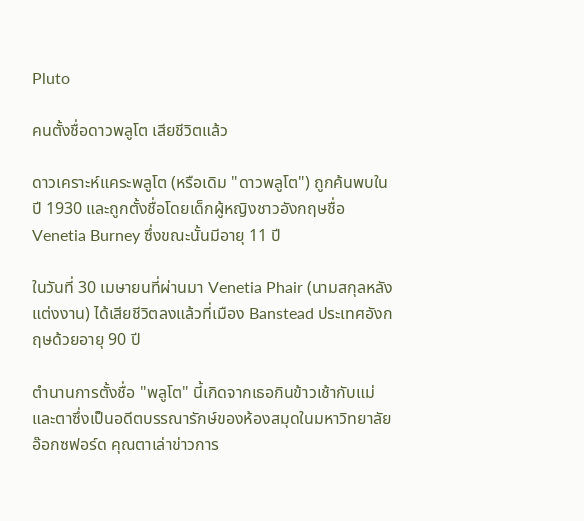Pluto

คนตั้งชื่อดาวพลูโต เสียชีวิตแล้ว

ดาวเคราะห์แคระพลูโต (หรือเดิม "ดาวพลูโต") ถูกค้นพบในปี 1930 และถูกตั้งชื่อโดยเด็กผู้หญิงชาวอังกฤษชื่อ Venetia Burney ซึ่งขณะนั้นมีอายุ 11 ปี

ในวันที่ 30 เมษายนที่ผ่านมา Venetia Phair (นามสกุลหลังแต่งงาน) ได้เสียชีวิตลงแล้วที่เมือง Banstead ประเทศอังกฤษด้วยอายุ 90 ปี

ตำนานการตั้งชื่อ "พลูโต" นี้เกิดจากเธอกินข้าวเช้ากับแม่และตาซึ่งเป็นอดีตบรรณารักษ์ของห้องสมุดในมหาวิทยาลัยอ๊อกซฟอร์ด คุณตาเล่าข่าวการ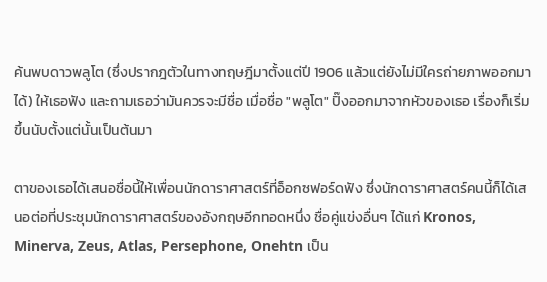ค้นพบดาวพลูโต (ซึ่งปรากฎตัวในทางทฤษฎีมาตั้งแต่ปี 1906 แล้วแต่ยังไม่มีใครถ่ายภาพออกมาได้) ให้เธอฟัง และถามเธอว่ามันควรจะมีชื่อ เมื่อชื่อ "พลูโต" ปิ๊งออกมาจากหัวของเธอ เรื่องก็เริ่มขึ้นนับตั้งแต่นั้นเป็นต้นมา

ตาของเธอได้เสนอชื่อนี้ให้เพื่อนนักดาราศาสตร์ที่อ็อกซฟอร์ดฟัง ซึ่งนักดาราศาสตร์คนนี้ก็ได้เสนอต่อที่ประชุมนักดาราศาสตร์ของอังกฤษอีกทอดหนึ่ง ชื่อคู่แข่งอื่นๆ ได้แก่ Kronos, Minerva, Zeus, Atlas, Persephone, Onehtn เป็น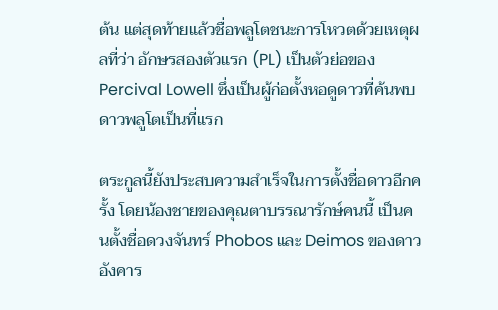ต้น แต่สุดท้ายแล้วชื่อพลูโตชนะการโหวตด้วยเหตุผลที่ว่า อักษรสองตัวแรก (PL) เป็นตัวย่อของ Percival Lowell ซึ่งเป็นผู้ก่อตั้งหอดูดาวที่ค้นพบดาวพลูโตเป็นที่แรก

ตระกูลนี้ยังประสบความสำเร็จในการตั้งชื่อดาวอีกครั้ง โดยน้องชายของคุณตาบรรณารักษ์คนนี้ เป็นคนตั้งชื่อดวงจันทร์ Phobos และ Deimos ของดาวอังคาร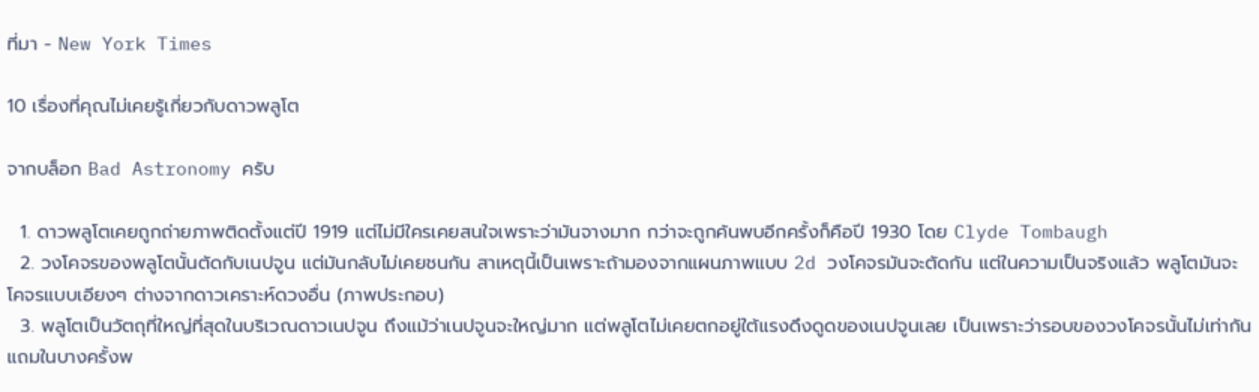ที่มา - New York Times

10 เรื่องที่คุณไม่เคยรู้เกี่ยวกับดาวพลูโต

จากบล็อก Bad Astronomy ครับ

  1. ดาวพลูโตเคยถูกถ่ายภาพติดตั้งแต่ปี 1919 แต่ไม่มีใครเคยสนใจเพราะว่ามันจางมาก กว่าจะถูกค้นพบอีกครั้งก็คือปี 1930 โดย Clyde Tombaugh
  2. วงโคจรของพลูโตนั้นตัดกับเนปจูน แต่มันกลับไม่เคยชนกัน สาเหตุนี้เป็นเพราะถ้ามองจากแผนภาพแบบ 2d วงโคจรมันจะตัดกัน แต่ในความเป็นจริงแล้ว พลูโตมันจะโคจรแบบเอียงๆ ต่างจากดาวเคราะห์ดวงอื่น (ภาพประกอบ)
  3. พลูโตเป็นวัตถุที่ใหญ่ที่สุดในบริเวณดาวเนปจูน ถึงแม้ว่าเนปจูนจะใหญ่มาก แต่พลูโตไม่เคยตกอยู่ใต้แรงดึงดูดของเนปจูนเลย เป็นเพราะว่ารอบของวงโคจรนั้นไม่เท่ากัน แถมในบางครั้งพ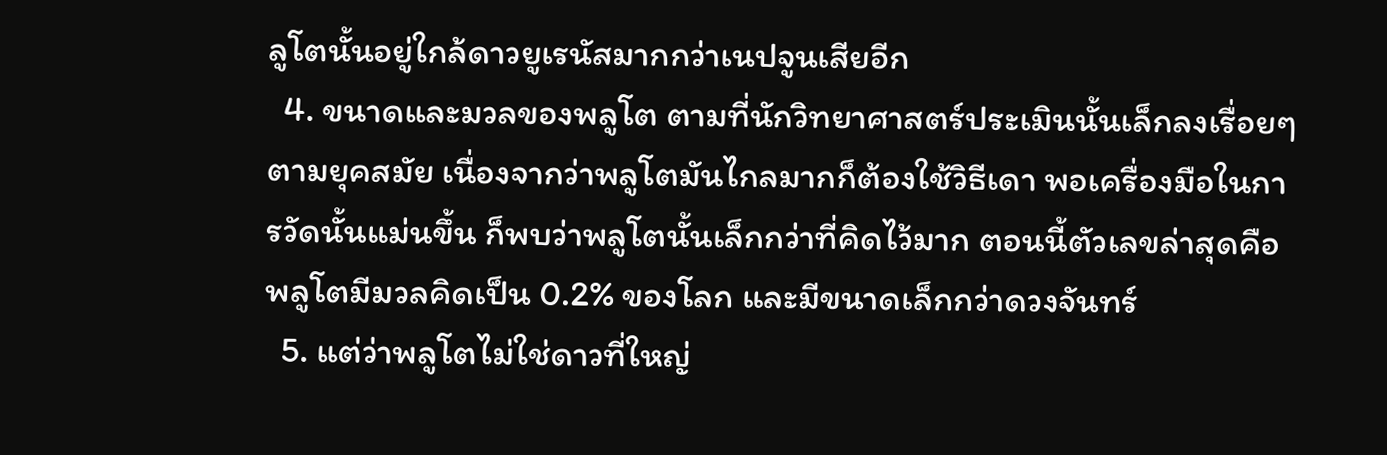ลูโตนั้นอยู่ใกล้ดาวยูเรนัสมากกว่าเนปจูนเสียอีก
  4. ขนาดและมวลของพลูโต ตามที่นักวิทยาศาสตร์ประเมินนั้นเล็กลงเรื่อยๆ ตามยุคสมัย เนื่องจากว่าพลูโตมันไกลมากก็ต้องใช้วิธีเดา พอเครื่องมือในการวัดนั้นแม่นขึ้น ก็พบว่าพลูโตนั้นเล็กกว่าที่คิดไว้มาก ตอนนี้ตัวเลขล่าสุดคือพลูโตมีมวลคิดเป็น 0.2% ของโลก และมีขนาดเล็กกว่าดวงจันทร์
  5. แต่ว่าพลูโตไม่ใช่ดาวที่ใหญ่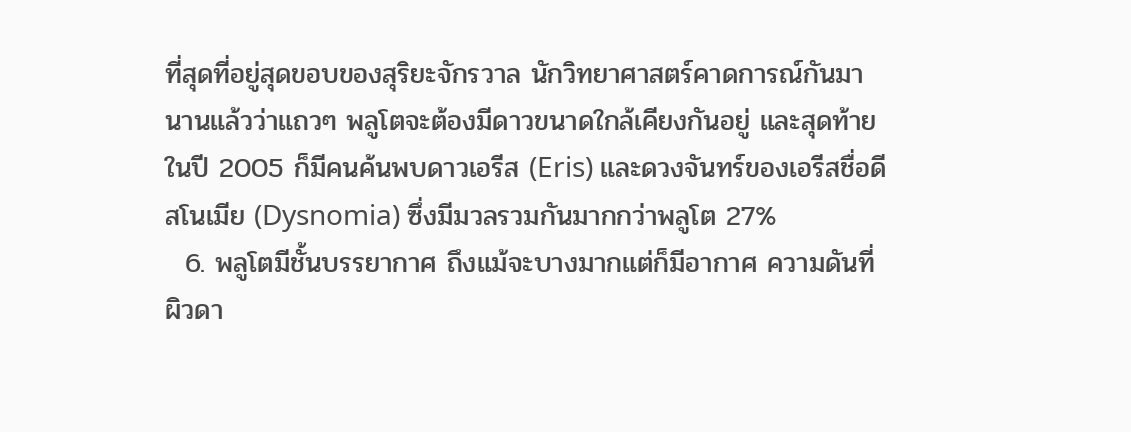ที่สุดที่อยู่สุดขอบของสุริยะจักรวาล นักวิทยาศาสตร์คาดการณ์กันมานานแล้วว่าแถวๆ พลูโตจะต้องมีดาวขนาดใกล้เคียงกันอยู่ และสุดท้ายในปี 2005 ก็มีคนค้นพบดาวเอรีส (Eris) และดวงจันทร์ของเอรีสชื่อดีสโนเมีย (Dysnomia) ซึ่งมีมวลรวมกันมากกว่าพลูโต 27%
  6. พลูโตมีชั้นบรรยากาศ ถึงแม้จะบางมากแต่ก็มีอากาศ ความดันที่ผิวดา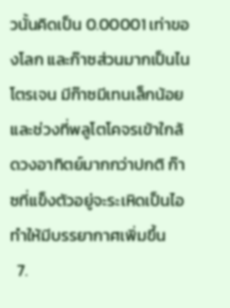วนั้นคิดเป็น 0.00001 เท่าของโลก และก๊าซส่วนมากเป็นไนโตรเจน มีก๊าซมีเทนเล็กน้อย และช่วงที่พลูโตโคจรเข้าใกล้ดวงอาทิตย์มากกว่าปกติ ก๊าซที่แข็งตัวอยู่จะระเหิดเป็นไอทำให้มีบรรยากาศเพิ่มขึ้น
  7.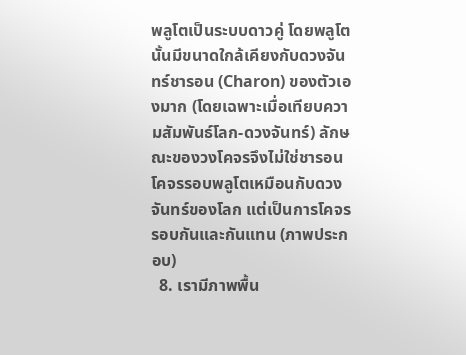พลูโตเป็นระบบดาวคู่ โดยพลูโตนั้นมีขนาดใกล้เคียงกับดวงจันทร์ชารอน (Charon) ของตัวเองมาก (โดยเฉพาะเมื่อเทียบความสัมพันธ์โลก-ดวงจันทร์) ลักษณะของวงโคจรจึงไม่ใช่ชารอนโคจรรอบพลูโตเหมือนกับดวงจันทร์ของโลก แต่เป็นการโคจรรอบกันและกันแทน (ภาพประกอบ)
  8. เรามีภาพพื้น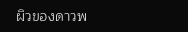ผิวของดาวพ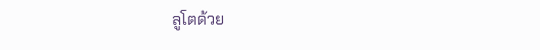ลูโตด้วย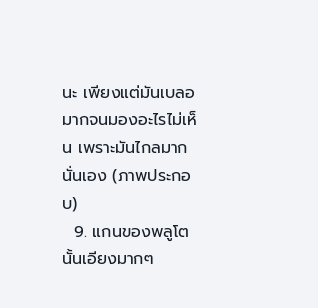นะ เพียงแต่มันเบลอมากจนมองอะไรไม่เห็น เพราะมันไกลมากนั่นเอง (ภาพประกอบ)
  9. แกนของพลูโตนั้นเอียงมากๆ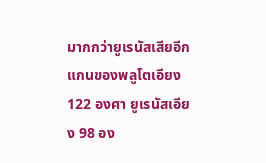มากกว่ายูเรนัสเสียอีก แกนของพลูโตเอียง 122 องศา ยูเรนัสเอียง 98 อง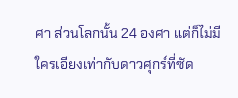ศา ส่วนโลกนั้น 24 องศา แต่ก็ไม่มีใครเอียงเท่ากับดาวศุกร์ที่ซัด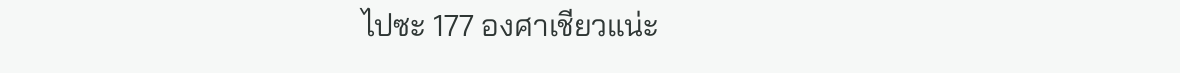ไปซะ 177 องศาเชียวแน่ะ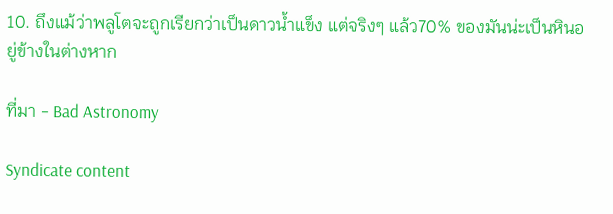10. ถึงแม้ว่าพลูโตจะถูกเรียกว่าเป็นดาวน้ำแข็ง แต่จริงๆ แล้ว70% ของมันน่ะเป็นหินอยู่ข้างในต่างหาก

ที่มา - Bad Astronomy

Syndicate content